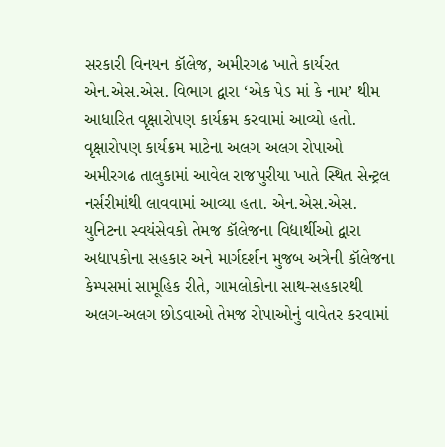સરકારી વિનયન કૉલેજ, અમીરગઢ ખાતે કાર્યરત એન.એસ.એસ. વિભાગ દ્વારા ‘એક પેડ માં કે નામ’ થીમ આધારિત વૃક્ષારોપણ કાર્યક્રમ કરવામાં આવ્યો હતો. વૃક્ષારોપણ કાર્યક્રમ માટેના અલગ અલગ રોપાઓ અમીરગઢ તાલુકામાં આવેલ રાજપુરીયા ખાતે સ્થિત સેન્ટ્રલ નર્સરીમાંથી લાવવામાં આવ્યા હતા. એન.એસ.એસ. યુનિટના સ્વયંસેવકો તેમજ કૉલેજના વિદ્યાર્થીઓ દ્વારા અદ્યાપકોના સહકાર અને માર્ગદર્શન મુજબ અત્રેની કૉલેજના કેમ્પસમાં સામૂહિક રીતે, ગામલોકોના સાથ-સહકારથી અલગ-અલગ છોડવાઓ તેમજ રોપાઓનું વાવેતર કરવામાં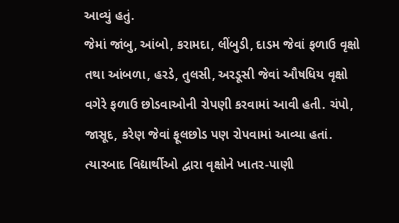આવ્યું હતું.
જેમાં જાંબુ, આંબો, કરામદા, લીંબુડી, દાડમ જેવાં ફળાઉ વૃક્ષો તથા આંબળા, હરડે, તુલસી, અરડૂસી જેવાં ઔષધિય વૃક્ષો વગેરે ફળાઉ છોડવાઓની રોપણી કરવામાં આવી હતી. ચંપો, જાસૂદ, કરેણ જેવાં ફૂલછોડ પણ રોપવામાં આવ્યા હતાં. ત્યારબાદ વિદ્યાર્થીઓ દ્વારા વૃક્ષોને ખાતર-પાણી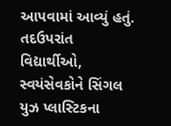આપવામાં આવ્યું હતું. તદઉપરાંત વિદ્યાર્થીઓ, સ્વયંસેવકોને સિંગલ યુઝ પ્લાસ્ટિકના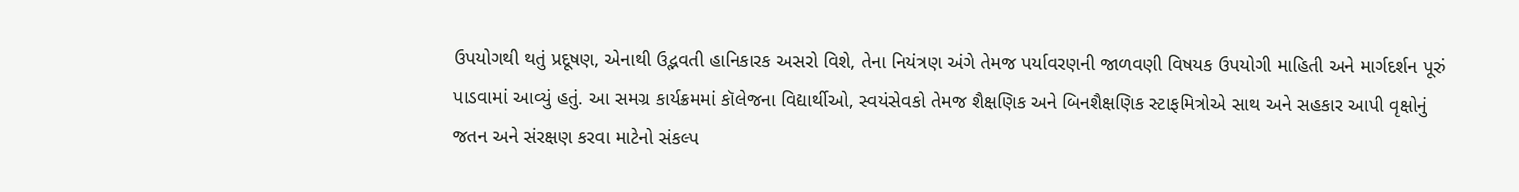ઉપયોગથી થતું પ્રદૂષણ, એનાથી ઉદ્ભવતી હાનિકારક અસરો વિશે, તેના નિયંત્રણ અંગે તેમજ પર્યાવરણની જાળવણી વિષયક ઉપયોગી માહિતી અને માર્ગદર્શન પૂરું પાડવામાં આવ્યું હતું. આ સમગ્ર કાર્યક્રમમાં કૉલેજના વિદ્યાર્થીઓ, સ્વયંસેવકો તેમજ શૈક્ષણિક અને બિનશૈક્ષણિક સ્ટાફમિત્રોએ સાથ અને સહકાર આપી વૃક્ષોનું જતન અને સંરક્ષણ કરવા માટેનો સંકલ્પ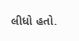લીધો હતો.